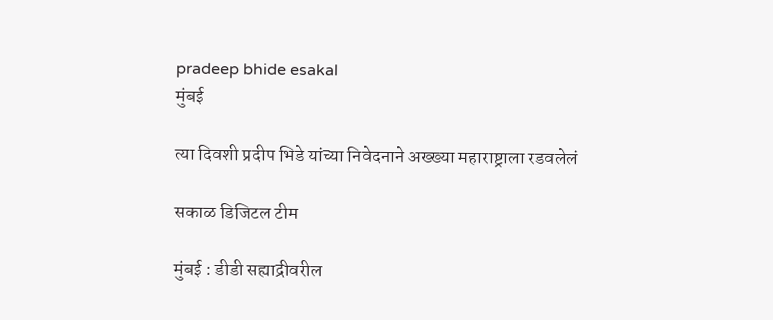pradeep bhide esakal
मुंबई

त्या दिवशी प्रदीप भिडे यांच्या निवेदनाने अख्ख्या महाराष्ट्राला रडवलेलं

सकाळ डिजिटल टीम

मुंबई : डीडी सह्याद्रीवरील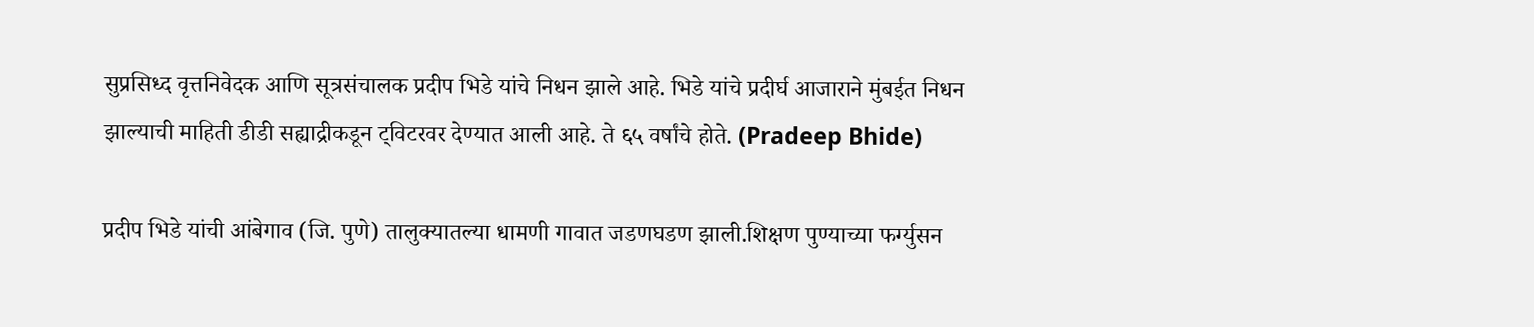सुप्रसिध्द वृत्तनिवेदक आणि सूत्रसंचालक प्रदीप भिडे यांचे निधन झाले आहे. भिडे यांचे प्रदीर्घ आजाराने मुंबईत निधन झाल्याची माहिती डीडी सह्याद्रीकडून ट्विटरवर देण्यात आली आहे. ते ६५ वर्षांचे होते. (Pradeep Bhide)

प्रदीप भिडे यांची आंबेगाव (जि. पुणे) तालुक्यातल्या धामणी गावात जडणघडण झाली.शिक्षण पुण्याच्या फर्ग्युसन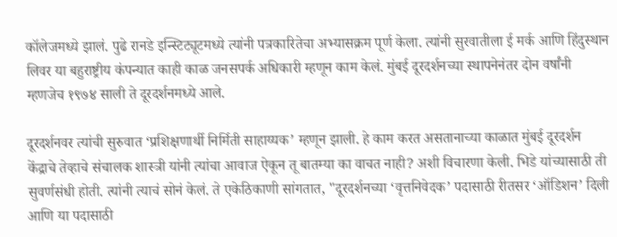कॉलेजमध्ये झालं. पुढे रानडे इन्स्टिट्यूटमध्ये त्यांनी पत्रकारितेचा अभ्यासक्रम पूर्ण केला. त्यांनी सुरवातीला ई मर्क आणि हिंदुस्थान लिवर या बहुराष्ट्रीय कंपन्यात काही काळ जनसपर्क अधिकारी म्हणून काम केलं. मुंबई दूरदर्शनच्या स्थापनेनंतर दोन वर्षांनी म्हणजेच १९७४ साली ते दूरदर्शनमध्ये आले.

दूरदर्शनवर त्यांची सुरुवात ‘प्रशिक्षणार्थी निर्मिती साहाय्यक’ म्हणून झाली. हे काम करत असतानाच्या काळात मुंबई दूरदर्शन केंद्राचे तेव्हाचे संचालक शास्त्री यांनी त्यांचा आवाज ऐकून तू बातम्या का वाचत नाही? अशी विचारणा केली. भिडे यांच्यासाठी ती सुवर्णसंधी होती. त्यांनी त्याचं सोनं केलं. ते एकेठिकाणी सांगतात, "दूरदर्शनच्या ‘वृत्तनिवेदक’ पदासाठी रीतसर ‘ऑडिशन’ दिली आणि या पदासाठी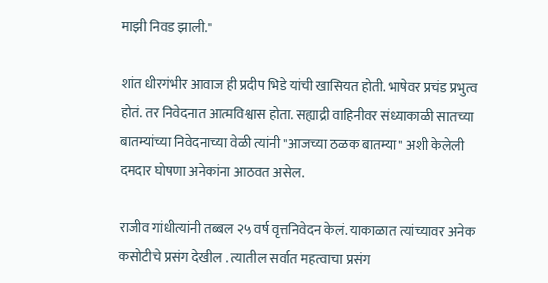माझी निवड झाली."

शांत धीरगंभीर आवाज ही प्रदीप भिडे यांची खासियत होती. भाषेवर प्रचंड प्रभुत्व होतं. तर निवेदनात आत्मविश्वास होता. सह्याद्री वाहिनीवर संध्याकाळी सातच्या बातम्यांच्या निवेदनाच्या वेळी त्यांनी "आजच्या ठळक बातम्या" अशी केलेली दमदार घोषणा अनेकांना आठवत असेल.

राजीव गांधीत्यांनी तब्बल २५ वर्ष वृत्तनिवेदन केलं. याकाळात त्यांच्यावर अनेक कसोटीचे प्रसंग देखील . त्यातील सर्वात महत्वाचा प्रसंग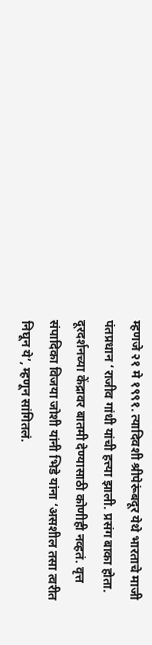म्हणजे २१ मे १९९१. त्यादिवशी श्रीपेरूंबदूर येथे भारताचे माजी पंतप्रधान ‘राजीव गांधी यांची हत्त्या झाली. प्रसंग बाका होता. दूरदर्शनच्या केंद्रावर बातमी देण्यासाठी कोणीही नव्हतं. वृत्त संपादिका विजया जोशी यांनी भिडे यांना ‘असशील तसा त्वरीत निघून ये’, म्हणून सांगितलं.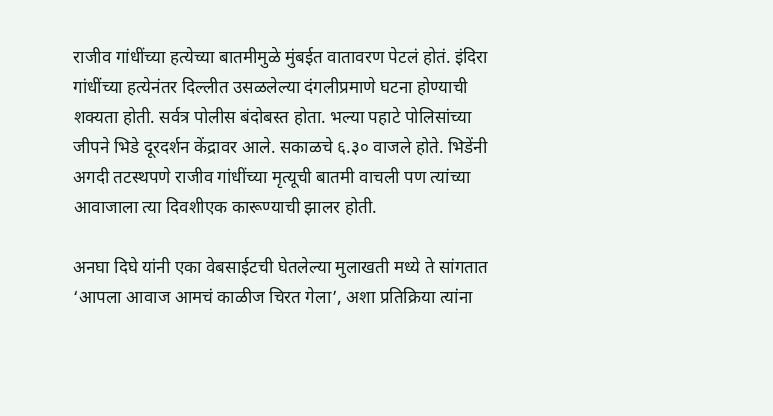राजीव गांधींच्या हत्येच्या बातमीमुळे मुंबईत वातावरण पेटलं होतं. इंदिरा गांधींच्या हत्येनंतर दिल्लीत उसळलेल्या दंगलीप्रमाणे घटना होण्याची शक्यता होती. सर्वत्र पोलीस बंदोबस्त होता. भल्या पहाटे पोलिसांच्या जीपने भिडे दूरदर्शन केंद्रावर आले. सकाळचे ६.३० वाजले होते. भिडेंनी अगदी तटस्थपणे राजीव गांधींच्या मृत्यूची बातमी वाचली पण त्यांच्या आवाजाला त्या दिवशीएक कारूण्याची झालर होती.

अनघा दिघे यांनी एका वेबसाईटची घेतलेल्या मुलाखती मध्ये ते सांगतात ‘आपला आवाज आमचं काळीज चिरत गेला’, अशा प्रतिक्रिया त्यांना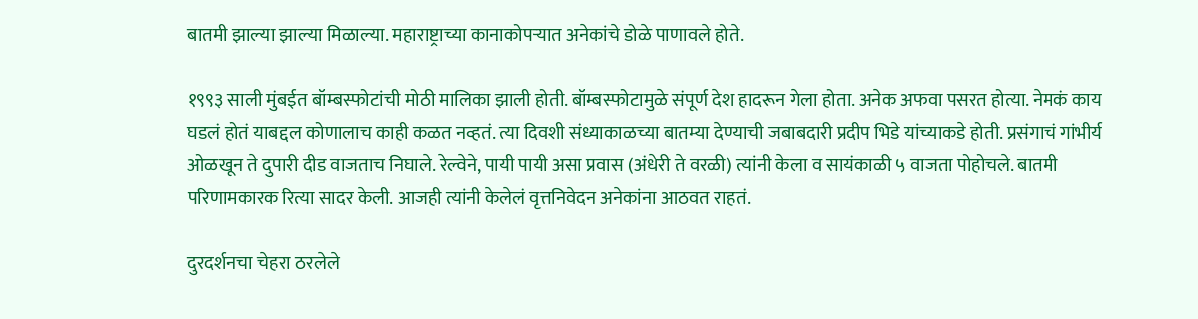बातमी झाल्या झाल्या मिळाल्या. महाराष्ट्राच्या कानाकोपऱ्यात अनेकांचे डोळे पाणावले होते.

१९९३ साली मुंबईत बॉम्बस्फोटांची मोठी मालिका झाली होती. बॉम्बस्फोटामुळे संपूर्ण देश हादरून गेला होता. अनेक अफवा पसरत होत्या. नेमकं काय घडलं होतं याबद्दल कोणालाच काही कळत नव्हतं. त्या दिवशी संध्याकाळच्या बातम्या देण्याची जबाबदारी प्रदीप भिडे यांच्याकडे होती. प्रसंगाचं गांभीर्य ओळखून ते दुपारी दीड वाजताच निघाले. रेल्वेने, पायी पायी असा प्रवास (अंधेरी ते वरळी) त्यांनी केला व सायंकाळी ५ वाजता पोहोचले. बातमी परिणामकारक रित्या सादर केली. आजही त्यांनी केलेलं वृत्तनिवेदन अनेकांना आठवत राहतं.

दुरदर्शनचा चेहरा ठरलेले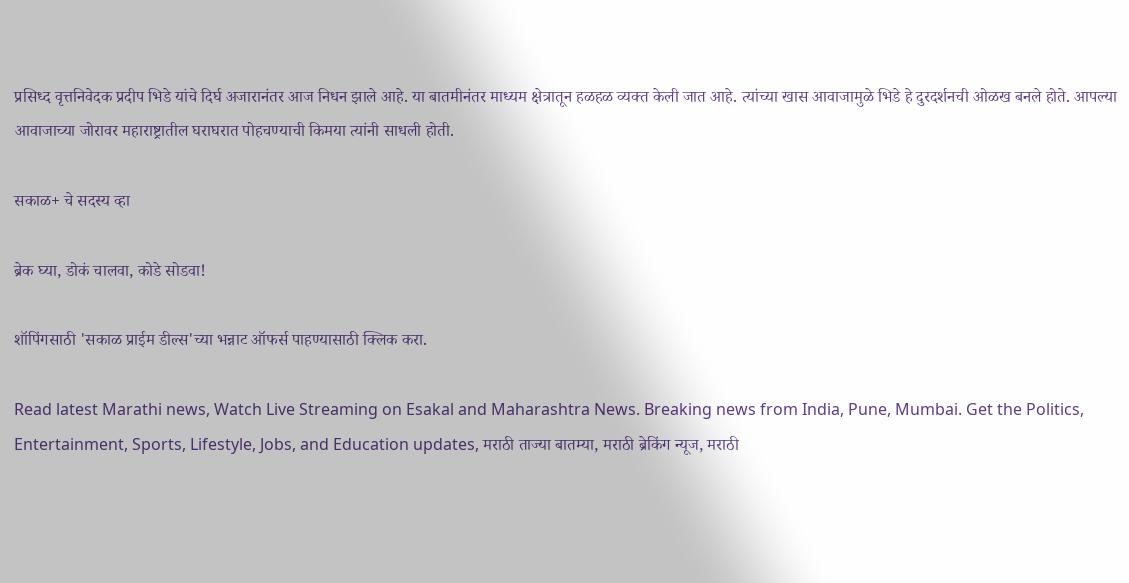प्रसिध्द वृत्तनिवेदक प्रदीप भिडे यांचे दिर्घ अजारानंतर आज निधन झाले आहे. या बातमीनंतर माध्यम क्षेत्रातून हळहळ व्यक्त केली जात आहे. त्यांच्या खास आवाजामुळे भिडे हे दुरदर्शनची ओळख बनले होते. आपल्या आवाजाच्या जोरावर महाराष्ट्रातील घराघरात पोहचण्याची किमया त्यांनी साधली होती.

सकाळ+ चे सदस्य व्हा

ब्रेक घ्या, डोकं चालवा, कोडे सोडवा!

शॉपिंगसाठी 'सकाळ प्राईम डील्स'च्या भन्नाट ऑफर्स पाहण्यासाठी क्लिक करा.

Read latest Marathi news, Watch Live Streaming on Esakal and Maharashtra News. Breaking news from India, Pune, Mumbai. Get the Politics, Entertainment, Sports, Lifestyle, Jobs, and Education updates, मराठी ताज्या बातम्या, मराठी ब्रेकिंग न्यूज, मराठी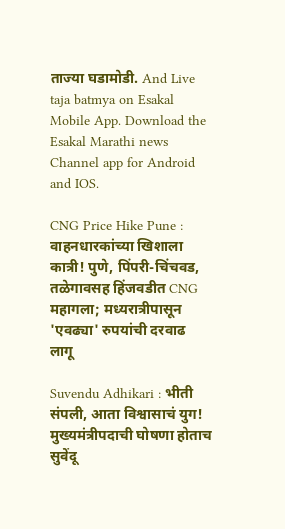ताज्या घडामोडी. And Live taja batmya on Esakal Mobile App. Download the Esakal Marathi news Channel app for Android and IOS.

CNG Price Hike Pune : वाहनधारकांच्या खिशाला कात्री! पुणे, पिंपरी-चिंचवड, तळेगावसह हिंजवडीत CNG महागला; मध्यरात्रीपासून 'एवढ्या' रुपयांची दरवाढ लागू

Suvendu Adhikari : भीती संपली, आता विश्वासाचं युग! मुख्यमंत्रीपदाची घोषणा होताच सुवेंदू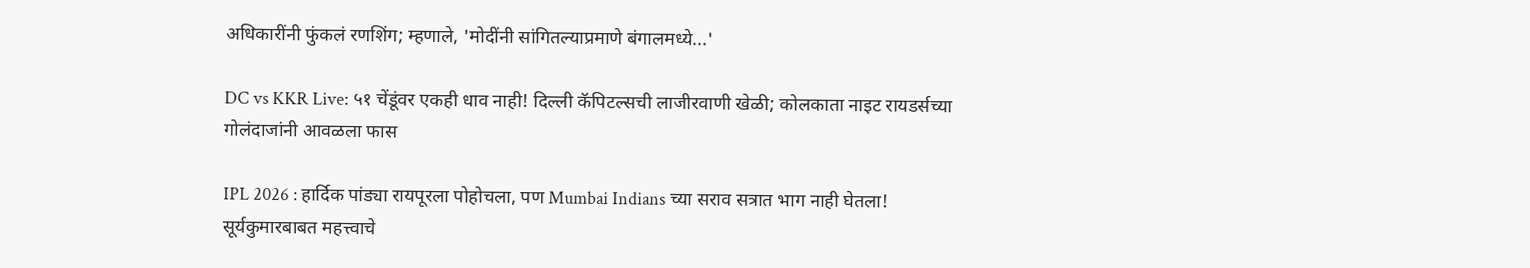अधिकारींनी फुंकलं रणशिंग; म्हणाले, 'मोदींनी सांगितल्याप्रमाणे बंगालमध्ये...'

DC vs KKR Live: ५१ चेंडूंवर एकही धाव नाही! दिल्ली कॅपिटल्सची लाजीरवाणी खेळी; कोलकाता नाइट रायडर्सच्या गोलंदाजांनी आवळला फास

IPL 2026 : हार्दिक पांड्या रायपूरला पोहोचला, पण Mumbai Indians च्या सराव सत्रात भाग नाही घेतला! सूर्यकुमारबाबत महत्त्वाचे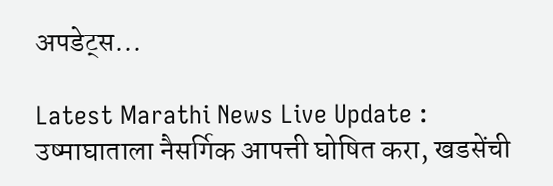अपडेट्स...

Latest Marathi News Live Update : उष्माघाताला नैसर्गिक आपत्ती घोषित करा, खडसेंची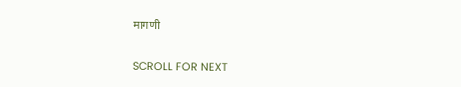मागणी

SCROLL FOR NEXT